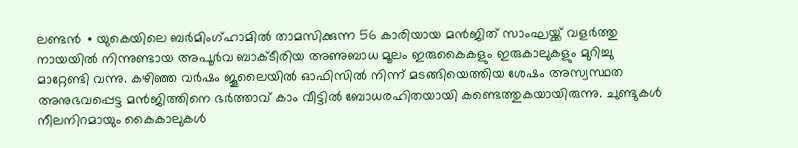ലണ്ടൻ ∙ യുകെയിലെ ബർമിംഗ്ഹാമിൽ താമസിക്കുന്ന 56 കാരിയായ മൻജിത് സാംഘയ്ക്ക് വളർത്തു നായയിൽ നിന്നുണ്ടായ അപൂർവ ബാക്ടീരിയ അണുബാധ മൂലം ഇരുകൈകളും ഇരുകാലുകളും മുറിച്ചു മാറ്റേണ്ടി വന്നു. കഴിഞ്ഞ വർഷം ജൂലൈയിൽ ഓഫിസിൽ നിന്ന് മടങ്ങിയെത്തിയ ശേഷം അസ്വസ്ഥത അനുഭവപ്പെട്ട മൻജിത്തിനെ ഭർത്താവ് കാം വീട്ടിൽ ബോധരഹിതയായി കണ്ടെത്തുകയായിരുന്നു. ചുണ്ടുകൾ നീലനിറമായും കൈകാലുകൾ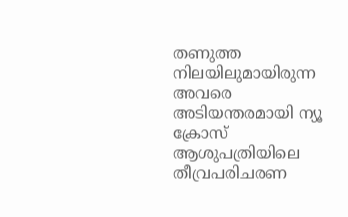തണുത്ത നിലയിലുമായിരുന്ന അവരെ അടിയന്തരമായി ന്യൂ ക്രോസ് ആശുപത്രിയിലെ തീവ്രപരിചരണ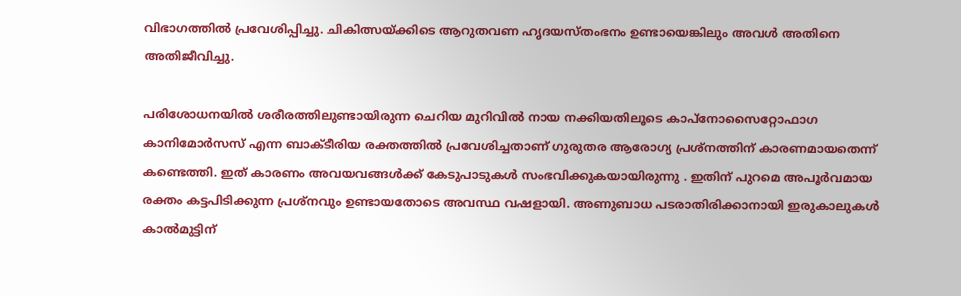വിഭാഗത്തിൽ പ്രവേശിപ്പിച്ചു. ചികിത്സയ്ക്കിടെ ആറുതവണ ഹൃദയസ്തംഭനം ഉണ്ടായെങ്കിലും അവൾ അതിനെ അതിജീവിച്ചു.

പരിശോധനയിൽ ശരീരത്തിലുണ്ടായിരുന്ന ചെറിയ മുറിവിൽ നായ നക്കിയതിലൂടെ കാപ്നോസൈറ്റോഫാഗ കാനിമോർസസ് എന്ന ബാക്ടീരിയ രക്തത്തിൽ പ്രവേശിച്ചതാണ് ഗുരുതര ആരോഗ്യ പ്രശ്നത്തിന് കാരണമായതെന്ന് കണ്ടെത്തി. ഇത് കാരണം അവയവങ്ങൾക്ക് കേടുപാടുകൾ സംഭവിക്കുകയായിരുന്നു . ഇതിന് പുറമെ അപൂർവമായ രക്തം കട്ടപിടിക്കുന്ന പ്രശ്നവും ഉണ്ടായതോടെ അവസ്ഥ വഷളായി. അണുബാധ പടരാതിരിക്കാനായി ഇരുകാലുകൾ കാൽമുട്ടിന്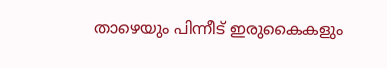താഴെയും പിന്നീട് ഇരുകൈകളും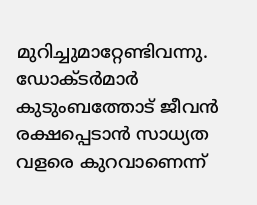മുറിച്ചുമാറ്റേണ്ടിവന്നു. ഡോക്ടർമാർ കുടുംബത്തോട് ജീവൻ രക്ഷപ്പെടാൻ സാധ്യത വളരെ കുറവാണെന്ന്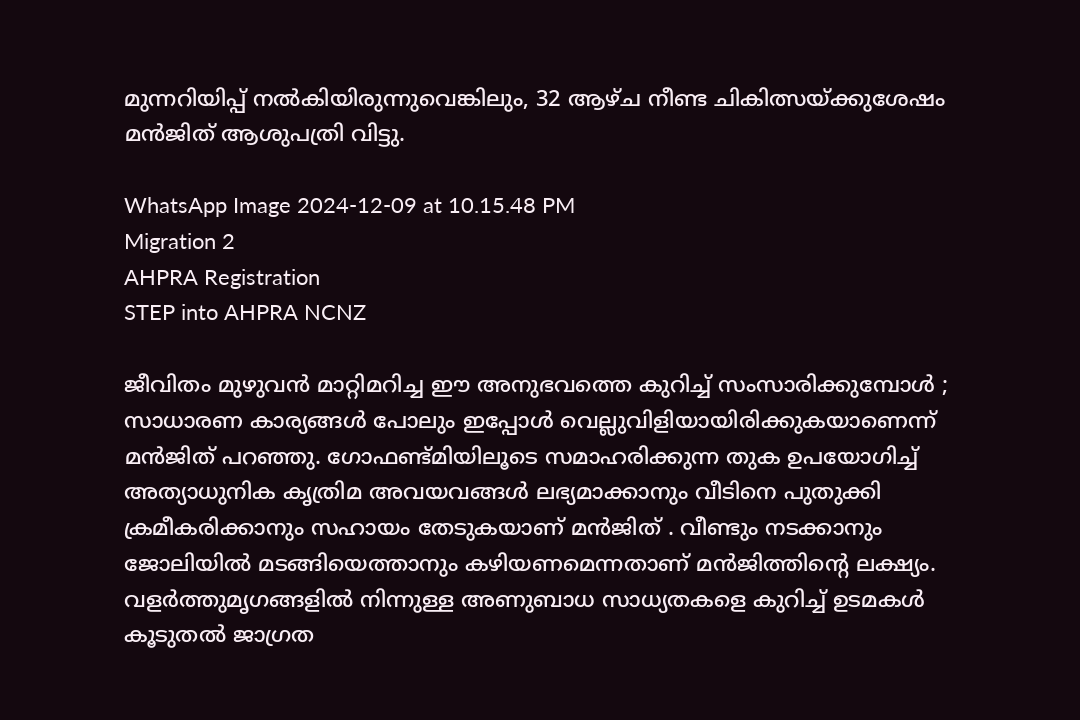മുന്നറിയിപ്പ് നൽകിയിരുന്നുവെങ്കിലും, 32 ആഴ്ച നീണ്ട ചികിത്സയ്ക്കുശേഷം മൻജിത് ആശുപത്രി വിട്ടു.

WhatsApp Image 2024-12-09 at 10.15.48 PM
Migration 2
AHPRA Registration
STEP into AHPRA NCNZ

ജീവിതം മുഴുവൻ മാറ്റിമറിച്ച ഈ അനുഭവത്തെ കുറിച്ച് സംസാരിക്കുമ്പോൾ ; സാധാരണ കാര്യങ്ങൾ പോലും ഇപ്പോൾ വെല്ലുവിളിയായിരിക്കുകയാണെന്ന് മൻജിത് പറഞ്ഞു. ഗോഫണ്ട്മിയിലൂടെ സമാഹരിക്കുന്ന തുക ഉപയോഗിച്ച് അത്യാധുനിക കൃത്രിമ അവയവങ്ങൾ ലഭ്യമാക്കാനും വീടിനെ പുതുക്കി ക്രമീകരിക്കാനും സഹായം തേടുകയാണ് മൻജിത് . വീണ്ടും നടക്കാനും ജോലിയിൽ മടങ്ങിയെത്താനും കഴിയണമെന്നതാണ് മൻജിത്തിന്റെ ലക്ഷ്യം. വളർത്തുമൃഗങ്ങളിൽ നിന്നുള്ള അണുബാധ സാധ്യതകളെ കുറിച്ച് ഉടമകൾ കൂടുതൽ ജാഗ്രത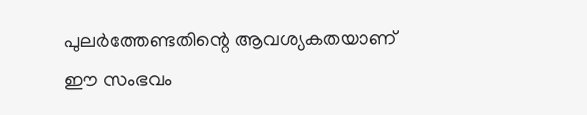പുലർത്തേണ്ടതിന്റെ ആവശ്യകതയാണ് ഈ സംഭവം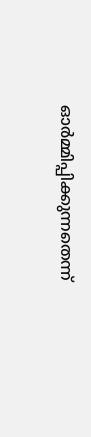ഓർമ്മിപ്പിക്കുന്നതെന്ന്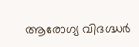ആരോഗ്യ വിദഗ്ദ്ധർ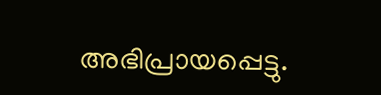അഭിപ്രായപ്പെട്ടു.